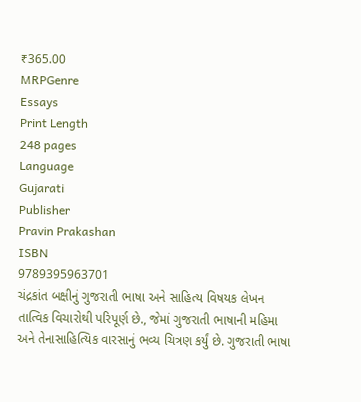₹365.00
MRPGenre
Essays
Print Length
248 pages
Language
Gujarati
Publisher
Pravin Prakashan
ISBN
9789395963701
ચંદ્રકાંત બક્ષીનું ગુજરાતી ભાષા અને સાહિત્ય વિષયક લેખન તાત્વિક વિચારોથી પરિપૂર્ણ છે., જેમાં ગુજરાતી ભાષાની મહિમા અને તેનાસાહિત્યિક વારસાનું ભવ્ય ચિત્રણ કર્યું છે. ગુજરાતી ભાષા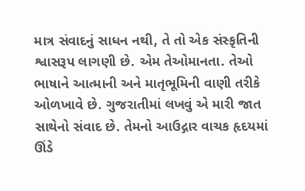માત્ર સંવાદનું સાધન નથી, તે તો એક સંસ્કૃતિની શ્વાસરૂપ લાગણી છે. એમ તેઓમાનતા. તેઓ ભાષાને આત્માની અને માતૃભૂમિની વાણી તરીકે ઓળખાવે છે. ગુજરાતીમાં લખવું એ મારી જાત સાથેનો સંવાદ છે. તેમનો આઉદ્ગાર વાચક હૃદયમાં ઊંડે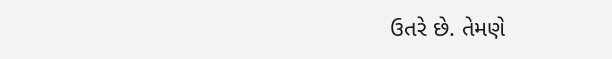ઉતરે છે. તેમણે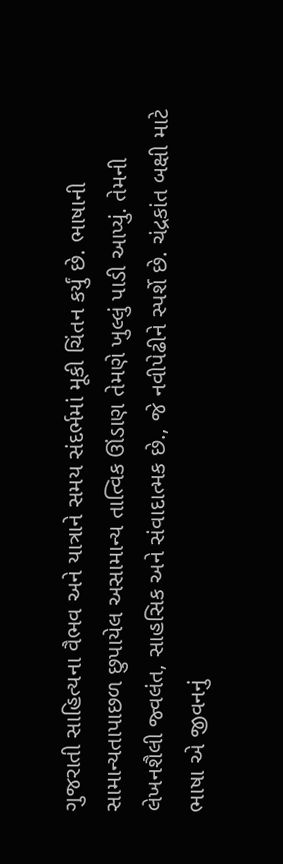ગુજરાતી સાહિત્યના વૈભવ અને યાત્રાને સમય સંદર્ભમાં મૂકી ચિંતન કર્યું છે. ભાષાની સામાન્યતાપાછળ છુપાયેલ અસામાન્ય તાત્વિક ઊંડાણ તેમણે ખુલ્લું પાડી આપ્યું. તેમની લેખનશૈલી જ્વલંત, સાહસિક અને સંવાદાત્મક છે., જે નવીપેઢીને સ્પર્શે છે. ચંદ્રકાંત બક્ષી માટે ભાષા એ જીવનનું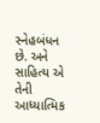સ્નેહબંધન છે. અને સાહિત્ય એ તેની આધ્યાત્મિક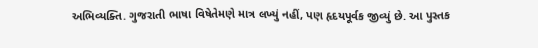અભિવ્યક્તિ. ગુજરાતી ભાષા વિષેતેમણે માત્ર લખ્યું નહીં, પણ હૃદયપૂર્વક જીવ્યું છે. આ પુસ્તક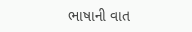ભાષાની વાત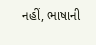નહીં, ભાષાની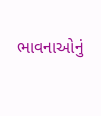ભાવનાઓનું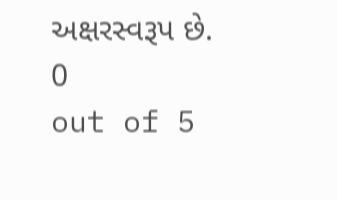અક્ષરસ્વરૂપ છે.
0
out of 5